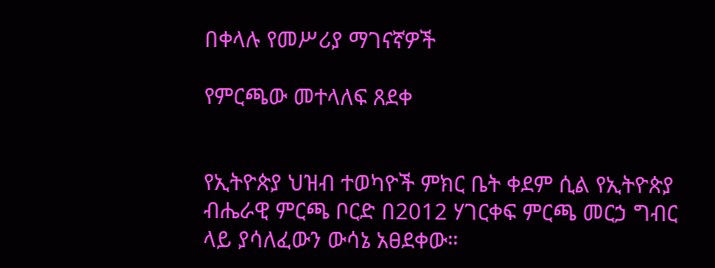በቀላሉ የመሥሪያ ማገናኛዎች

የምርጫው መተላለፍ ጸደቀ


የኢትዮጵያ ህዝብ ተወካዮች ምክር ቤት ቀደም ሲል የኢትዮጵያ ብሔራዊ ምርጫ ቦርድ በ2012 ሃገርቀፍ ምርጫ መርኃ ግብር ላይ ያሳለፈውን ውሳኔ አፀደቀው።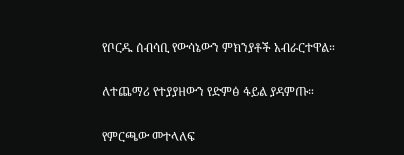የቦርዱ ሰብሳቢ የውሳኔውን ምክንያቶች አብራርተዋል።

ለተጨማሪ የተያያዘውን የድምፅ ፋይል ያዳምጡ።

የምርጫው መተላለፍ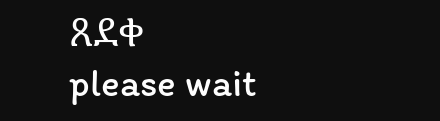ጸደቀ
please wait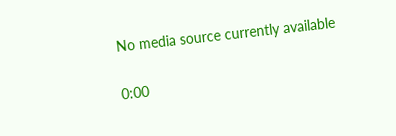No media source currently available

0:00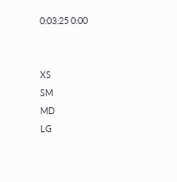0:03:25 0:00


XS
SM
MD
LG